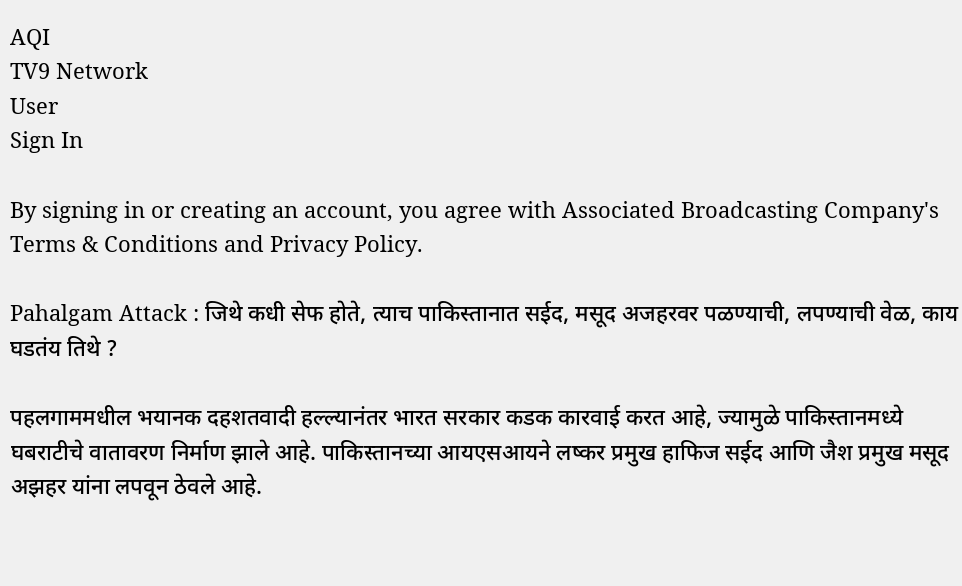AQI
TV9 Network
User
Sign In

By signing in or creating an account, you agree with Associated Broadcasting Company's Terms & Conditions and Privacy Policy.

Pahalgam Attack : जिथे कधी सेफ होते, त्याच पाकिस्तानात सईद, मसूद अजहरवर पळण्याची, लपण्याची वेळ, काय घडतंय तिथे ?

पहलगाममधील भयानक दहशतवादी हल्ल्यानंतर भारत सरकार कडक कारवाई करत आहे, ज्यामुळे पाकिस्तानमध्ये घबराटीचे वातावरण निर्माण झाले आहे. पाकिस्तानच्या आयएसआयने लष्कर प्रमुख हाफिज सईद आणि जैश प्रमुख मसूद अझहर यांना लपवून ठेवले आहे.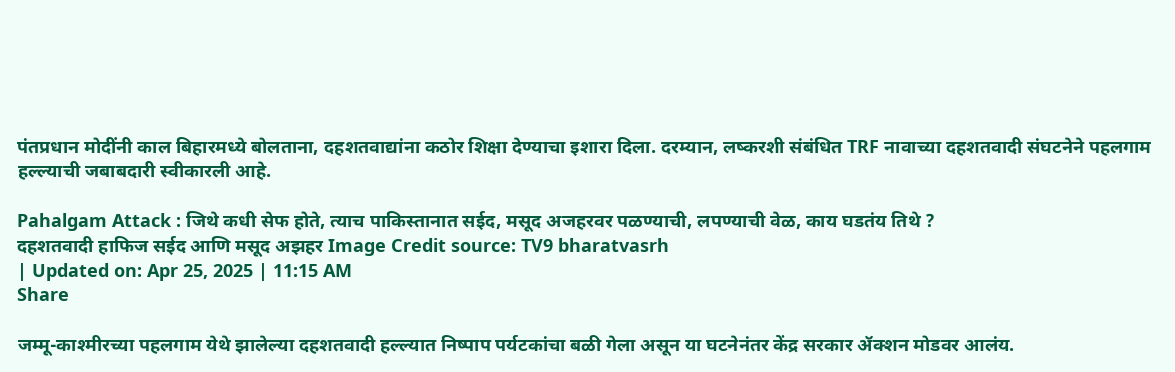पंतप्रधान मोदींनी काल बिहारमध्ये बोलताना, दहशतवाद्यांना कठोर शिक्षा देण्याचा इशारा दिला. दरम्यान, लष्करशी संबंधित TRF नावाच्या दहशतवादी संघटनेने पहलगाम हल्ल्याची जबाबदारी स्वीकारली आहे.

Pahalgam Attack : जिथे कधी सेफ होते, त्याच पाकिस्तानात सईद, मसूद अजहरवर पळण्याची, लपण्याची वेळ, काय घडतंय तिथे ?
दहशतवादी हाफिज सईद आणि मसूद अझहर Image Credit source: TV9 bharatvasrh
| Updated on: Apr 25, 2025 | 11:15 AM
Share

जम्मू-काश्मीरच्या पहलगाम येथे झालेल्या दहशतवादी हल्ल्यात निष्पाप पर्यटकांचा बळी गेला असून या घटनेनंतर केंद्र सरकार ॲक्शन मोडवर आलंय.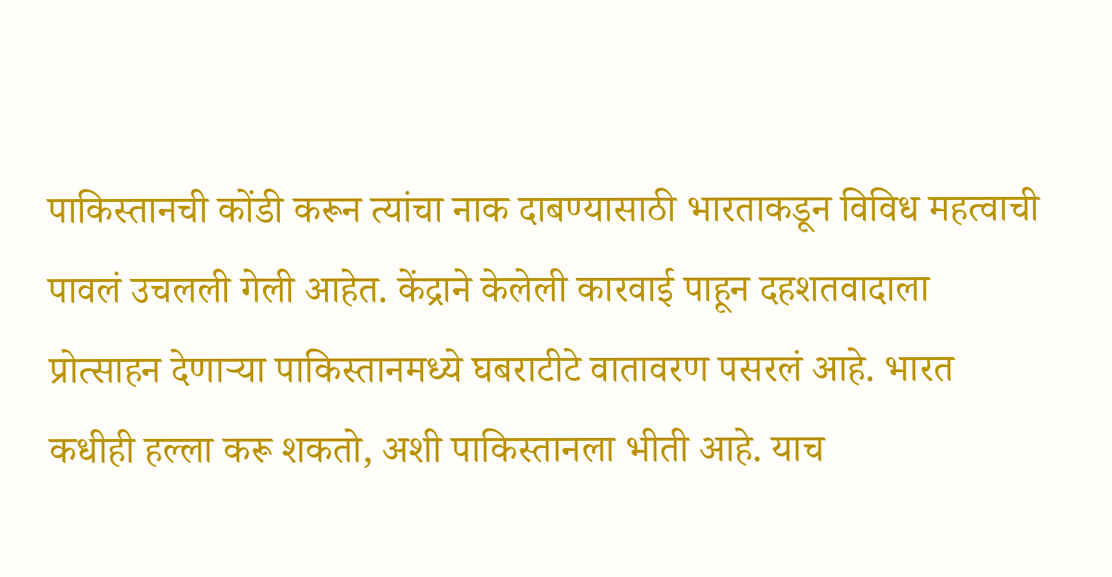पाकिस्तानची कोंडी करून त्यांचा नाक दाबण्यासाठी भारताकडून विविध महत्वाची पावलं उचलली गेली आहेत. केंद्राने केलेली कारवाई पाहून दहशतवादाला प्रोत्साहन देणाऱ्या पाकिस्तानमध्ये घबराटीटे वातावरण पसरलं आहे. भारत कधीही हल्ला करू शकतो, अशी पाकिस्तानला भीती आहे. याच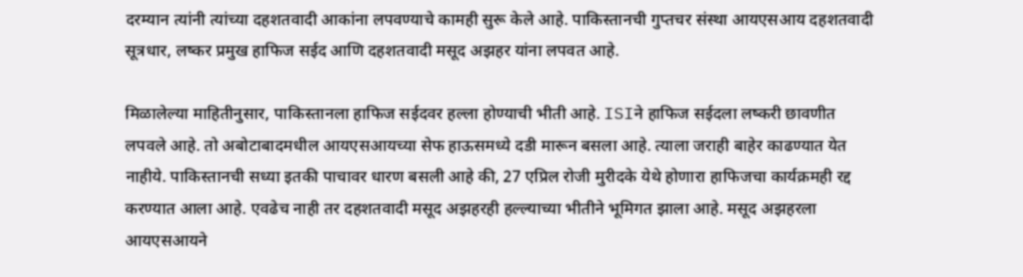दरम्यान त्यांनी त्यांच्या दहशतवादी आकांना लपवण्याचे कामही सुरू केले आहे. पाकिस्तानची गुप्तचर संस्था आयएसआय दहशतवादी सूत्रधार, लष्कर प्रमुख हाफिज सईद आणि दहशतवादी मसूद अझहर यांना लपवत आहे.

मिळालेल्या माहितीनुसार, पाकिस्तानला हाफिज सईदवर हल्ला होण्याची भीती आहे. ISIने हाफिज सईदला लष्करी छावणीत लपवले आहे. तो अबोटाबादमधील आयएसआयच्या सेफ हाऊसमध्ये दडी मारून बसला आहे. त्याला जराही बाहेर काढण्यात येत नाहीये. पाकिस्तानची सध्या इतकी पाचावर धारण बसली आहे की, 27 एप्रिल रोजी मुरीदके येथे होणारा हाफिजचा कार्यक्रमही रद्द करण्यात आला आहे. एवढेच नाही तर दहशतवादी मसूद अझहरही हल्ल्याच्या भीतीने भूमिगत झाला आहे. मसूद अझहरला आयएसआयने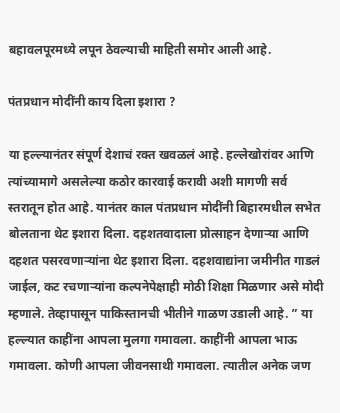बहावलपूरमध्ये लपून ठेवल्याची माहिती समोर आली आहे.

पंतप्रधान मोदींनी काय दिला इशारा ?

या हल्ल्यानंतर संपूर्ण देशाचं रक्त खवळलं आहे. हल्लेखोरांवर आणि त्यांच्यामागे असलेल्या कठोर कारवाई करावी अशी मागणी सर्व स्तरातून होत आहे. यानंतर काल पंतप्रधान मोदींनी बिहारमधील सभेत बोलताना थेट इशारा दिला. दहशतवादाला प्रोत्साहन देणाऱ्या आणि दहशत पसरवणाऱ्यांना थेट इशारा दिला. दहशवाद्यांना जमीनीत गाडलं जाईल, कट रचणाऱ्यांना कल्पनेपेक्षाही मोठी शिक्षा मिळणार असे मोदी म्हणाले. तेव्हापासून पाकिस्तानची भीतीने गाळण उडाली आहे. ” या हल्ल्यात काहींना आपला मुलगा गमावला. काहींनी आपला भाऊ गमावला. कोणी आपला जीवनसाथी गमावला. त्यातील अनेक जण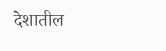देशातील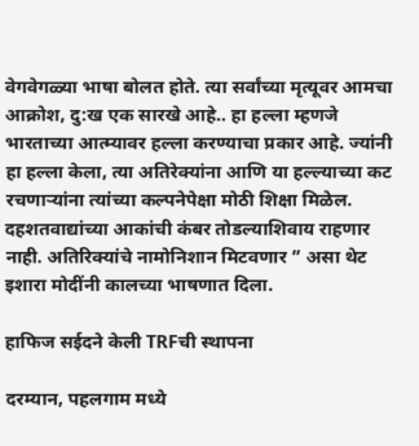वेगवेगळ्या भाषा बोलत होते. त्या सर्वांच्या मृत्यूवर आमचा आक्रोश, दु:ख एक सारखे आहे.. हा हल्ला म्हणजे भारताच्या आत्म्यावर हल्ला करण्याचा प्रकार आहे. ज्यांनी हा हल्ला केला, त्या अतिरेक्यांना आणि या हल्ल्याच्या कट रचणाऱ्यांना त्यांच्या कल्पनेपेक्षा मोठी शिक्षा मिळेल. दहशतवाद्यांच्या आकांची कंबर तोडल्याशिवाय राहणार नाही. अतिरिक्यांचे नामोनिशान मिटवणार ” असा थेट इशारा मोदींनी कालच्या भाषणात दिला.

हाफिज सईदने केली TRFची स्थापना

दरम्यान, पहलगाम मध्ये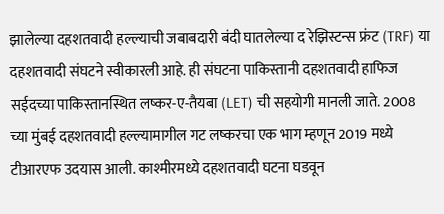झालेल्या दहशतवादी हल्ल्याची जबाबदारी बंदी घातलेल्या द रेझिस्टन्स फ्रंट (TRF) या दहशतवादी संघटने स्वीकारली आहे. ही संघटना पाकिस्तानी दहशतवादी हाफिज सईदच्या पाकिस्तानस्थित लष्कर-ए-तैयबा (LET) ची सहयोगी मानली जाते. 2008 च्या मुंबई दहशतवादी हल्ल्यामागील गट लष्करचा एक भाग म्हणून 2019 मध्ये टीआरएफ उदयास आली. काश्मीरमध्ये दहशतवादी घटना घडवून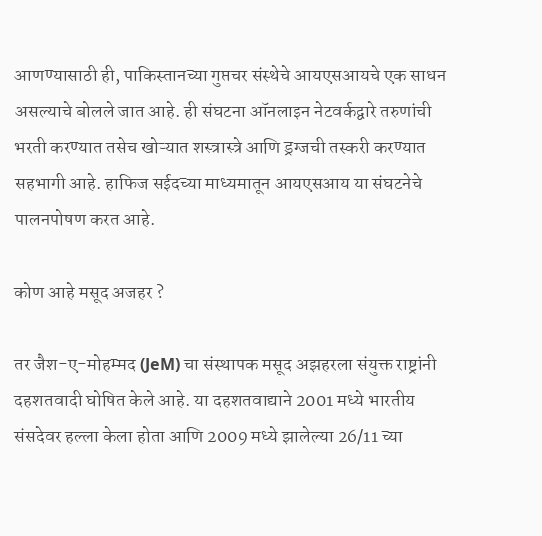आणण्यासाठी ही, पाकिस्तानच्या गुप्तचर संस्थेचे आयएसआयचे एक साधन असल्याचे बोलले जात आहे. ही संघटना ऑनलाइन नेटवर्कद्वारे तरुणांची भरती करण्यात तसेच खोऱ्यात शस्त्रास्त्रे आणि ड्रग्जची तस्करी करण्यात सहभागी आहे. हाफिज सईदच्या माध्यमातून आयएसआय या संघटनेचे पालनपोषण करत आहे.

कोण आहे मसूद अजहर ?

तर जैश-ए-मोहम्मद (JeM) चा संस्थापक मसूद अझहरला संयुक्त राष्ट्रांनी दहशतवादी घोषित केले आहे. या दहशतवाद्याने 2001 मध्ये भारतीय संसदेवर हल्ला केला होता आणि 2009 मध्ये झालेल्या 26/11 च्या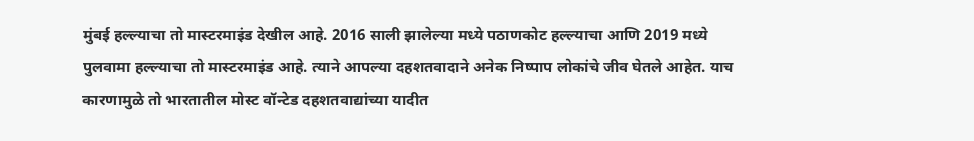मुंबई हल्ल्याचा तो मास्टरमाइंड देखील आहे. 2016 साली झालेल्या मध्ये पठाणकोट हल्ल्याचा आणि 2019 मध्ये पुलवामा हल्ल्याचा तो मास्टरमाइंड आहे. त्याने आपल्या दहशतवादाने अनेक निष्पाप लोकांचे जीव घेतले आहेत. याच कारणामुळे तो भारतातील मोस्ट वॉन्टेड दहशतवाद्यांच्या यादीत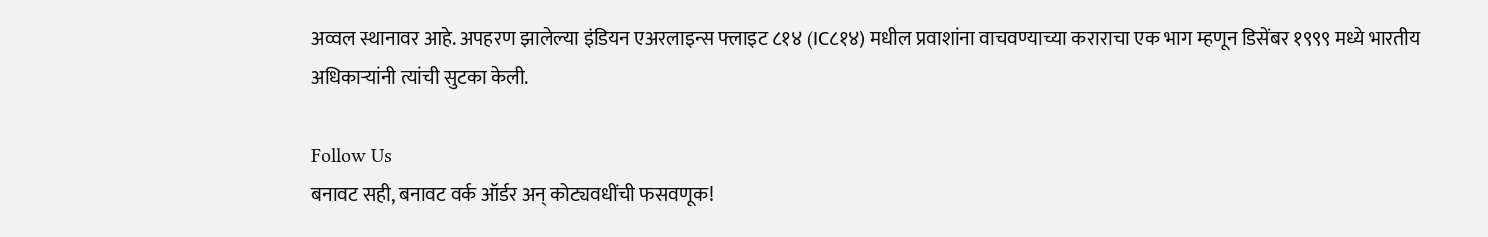अव्वल स्थानावर आहे. अपहरण झालेल्या इंडियन एअरलाइन्स फ्लाइट ८१४ (IC८१४) मधील प्रवाशांना वाचवण्याच्या कराराचा एक भाग म्हणून डिसेंबर १९९९ मध्ये भारतीय अधिकाऱ्यांनी त्यांची सुटका केली.

Follow Us
बनावट सही, बनावट वर्क ऑर्डर अन् कोट्यवधींची फसवणूक!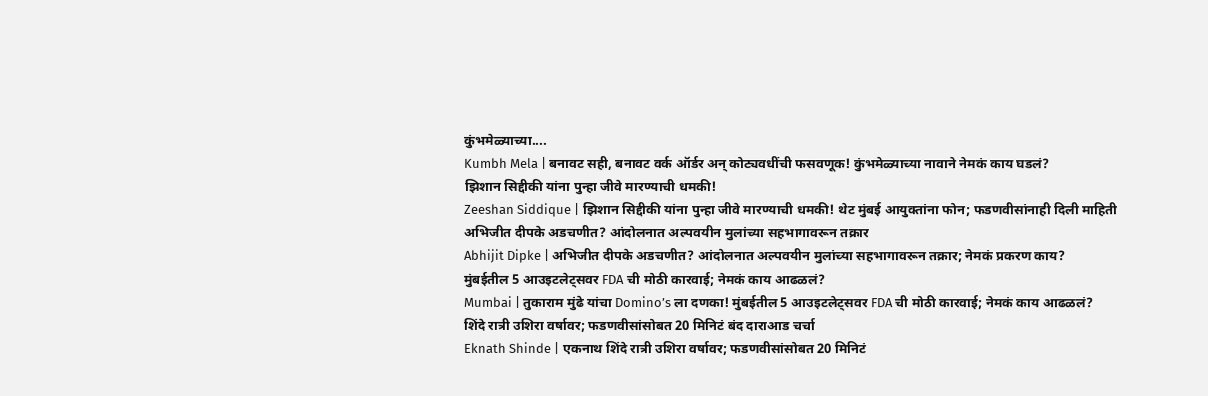कुंभमेळ्याच्या....
Kumbh Mela | बनावट सही, बनावट वर्क ऑर्डर अन् कोट्यवधींची फसवणूक! कुंभमेळ्याच्या नावाने नेमकं काय घडलं?
झिशान सिद्दीकी यांना पुन्हा जीवे मारण्याची धमकी!
Zeeshan Siddique | झिशान सिद्दीकी यांना पुन्हा जीवे मारण्याची धमकी! थेट मुंबई आयुक्तांना फोन; फडणवीसांनाही दिली माहिती
अभिजीत दीपके अडचणीत? आंदोलनात अल्पवयीन मुलांच्या सहभागावरून तक्रार
Abhijit Dipke | अभिजीत दीपके अडचणीत? आंदोलनात अल्पवयीन मुलांच्या सहभागावरून तक्रार; नेमकं प्रकरण काय?
मुंबईतील 5 आउइटलेट्सवर FDA ची मोठी कारवाई; नेमकं काय आढळलं?
Mumbai | तुकाराम मुंढे यांचा Domino’s ला दणका! मुंबईतील 5 आउइटलेट्सवर FDA ची मोठी कारवाई; नेमकं काय आढळलं?
शिंदे रात्री उशिरा वर्षावर; फडणवीसांसोबत 20 मिनिटं बंद दाराआड चर्चा
Eknath Shinde | एकनाथ शिंदे रात्री उशिरा वर्षावर; फडणवीसांसोबत 20 मिनिटं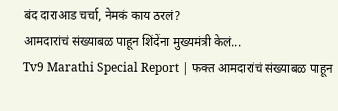बंद दाराआड चर्चा, नेमकं काय ठरलं?
आमदारांचं संख्याबळ पाहून शिंदेंना मुख्यमंत्री केलं...
Tv9 Marathi Special Report | फक्त आमदारांचं संख्याबळ पाहून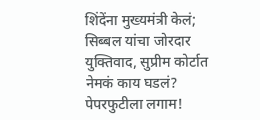शिंदेंना मुख्यमंत्री केलं; सिब्बल यांचा जोरदार युक्तिवाद, सुप्रीम कोर्टात नेमकं काय घडलं?
पेपरफुटीला लगाम!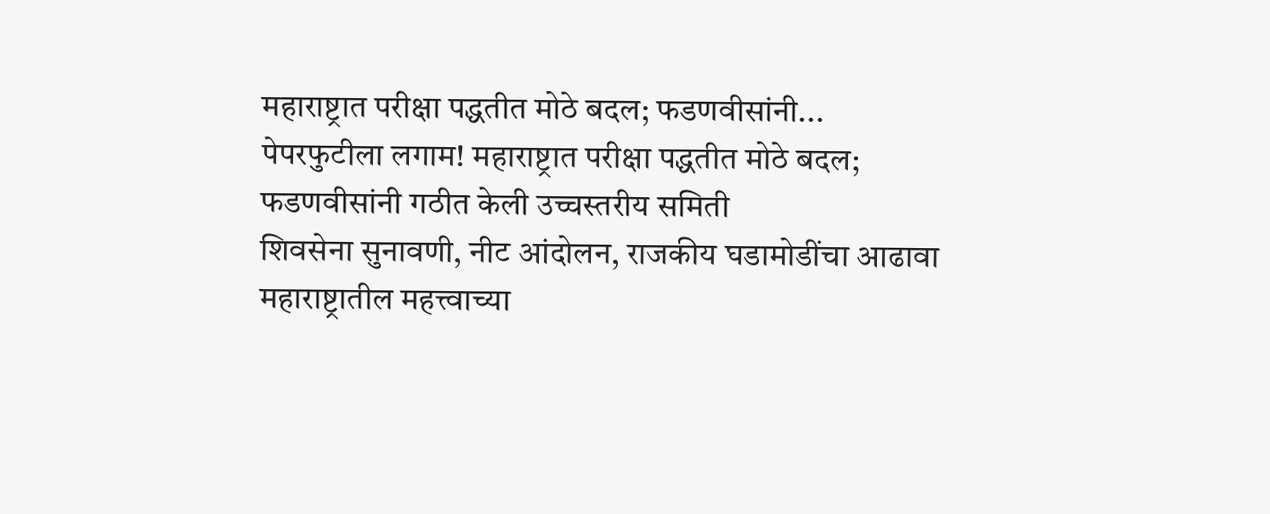महाराष्ट्रात परीक्षा पद्धतीत मोठे बदल; फडणवीसांनी...
पेपरफुटीला लगाम! महाराष्ट्रात परीक्षा पद्धतीत मोठे बदल; फडणवीसांनी गठीत केली उच्चस्तरीय समिती
शिवसेना सुनावणी, नीट आंदोलन, राजकीय घडामोडींचा आढावा
महाराष्ट्रातील महत्त्वाच्या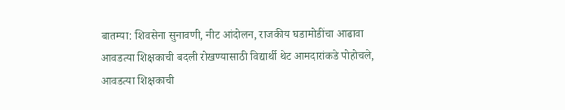बातम्या: शिवसेना सुनावणी, नीट आंदोलन, राजकीय घडामोडींचा आढावा
आवडत्या शिक्षकाची बदली रोखण्यासाठी विद्यार्थी थेट आमदारांकडे पोहोचले,
आवडत्या शिक्षकाची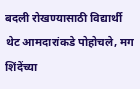बदली रोखण्यासाठी विद्यार्थी थेट आमदारांकडे पोहोचले, मग शिंदेंच्या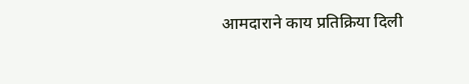आमदाराने काय प्रतिक्रिया दिली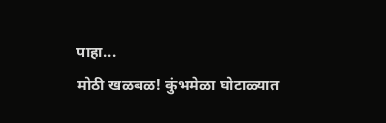पाहा...
मोठी खळबळ! कुंभमेळा घोटाळ्यात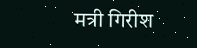मत्री गिरीश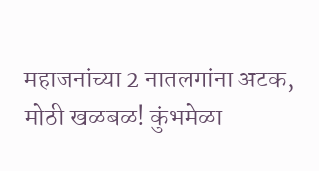महाजनांच्या 2 नातलगांना अटक,
मोठी खळबळ! कुंभमेळा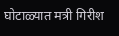घोटाळ्यात मत्री गिरीश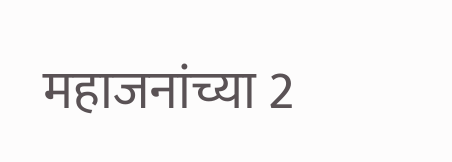महाजनांच्या 2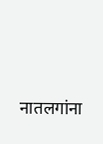नातलगांना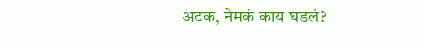अटक, नेमकं काय घडलं?